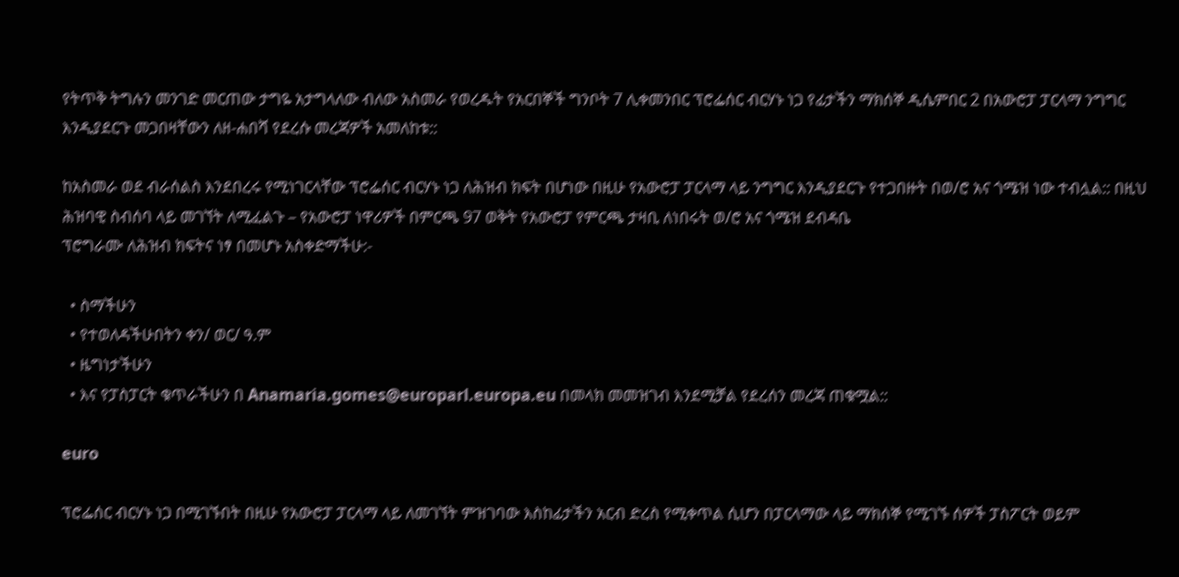የትጥቅ ትግሉን መንገድ መርጠው ታግዬ አታግላለው ብለው አስመራ የወረዱት የአርበኞች ግንቦት 7 ሊቀመንበር ፕሮፌሰር ብርሃኑ ነጋ የፊታችን ማክሰኞ ዲሴምበር 2 በአውሮፓ ፓርላማ ንግግር እንዲያደርጉ መጋበዛቸውን ለዘ-ሐበሻ የደረሱ መረጃዎች አመለከቱ::

ከአስመራ ወደ ብራሰልስ እንደበረሩ የሚነገርላቸው ፕሮፌሰር ብርሃኑ ነጋ ለሕዝብ ክፍት በሆነው በዚሁ የአውሮፓ ፓርላማ ላይ ንግግር እንዲያደርጉ የተጋበዙት በወ/ሮ አና ጎሜዝ ነው ተብሏል:: በዚህ ሕዝባዊ ስብሰባ ላይ መገኘት ለሚፈልጉ – የአውሮፓ ነዋሪዎች በምርጫ 97 ወቅት የአውሮፓ የምርጫ ታዛቢ ለነበሩት ወ/ሮ አና ጎሜዝ ደብዳቤ
ፕሮግራሙ ለሕዝብ ክፍትና ነፃ በመሆኑ አስቀድማችሁ:-

  • ስማችሁን
  • የተወለዳችሁበትን ቀን/ ወር/ ዓ.ም
  • ዜግነታችሁን
  • እና የፓስፓርት ቁጥራችሁን በ Anamaria.gomes@europarl.europa.eu በመላክ መመዝገብ እንደሚቻል የደረሰን መረጃ ጠቁሟል::

euro

ፕሮፌሰር ብርሃኑ ነጋ በሚገኙበት በዚሁ የአውሮፓ ፓርላማ ላይ ለመገኘት ምዝገባው እስከፊታችን አርብ ድረስ የሚቀጥል ሲሆን በፓርላማው ላይ ማክሰኞ የሚገኙ ሰዎች ፓስፖርት ወይም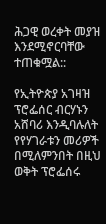ሕጋዊ ወረቀት መያዝ እንደሚኖርባቸው ተጠቁሟል::

የኢትዮጵያ አገዛዝ ፕሮፌሰር ብርሃኑን አሸባሪ እንዲባሉለት የየሃገራቱን መሪዎች በሚለምንበት በዚህ ወቅት ፕሮፌሰሩ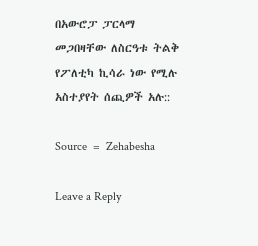በአውሮፓ ፓርላማ መጋበዛቸው ለስርዓቱ ትልቅ የፖለቲካ ኪሳራ ነው የሚሉ አስተያየት ሰጪዎች አሉ::

Source  =  Zehabesha

Leave a Reply